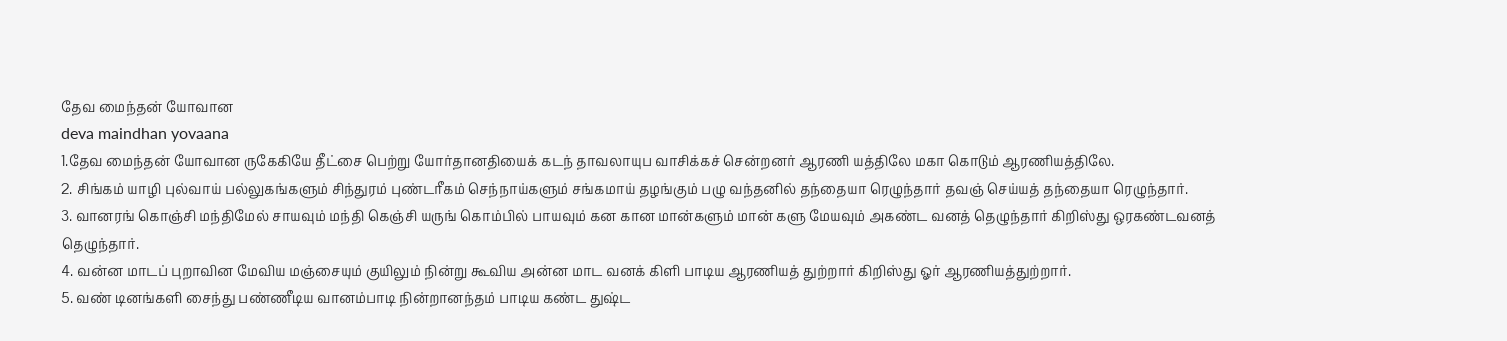தேவ மைந்தன் யோவான
deva maindhan yovaana
1.தேவ மைந்தன் யோவான ருகேகியே தீட்சை பெற்று யோர்தானதியைக் கடந் தாவலாயுப வாசிக்கச் சென்றனர் ஆரணி யத்திலே மகா கொடும் ஆரணியத்திலே.
2. சிங்கம் யாழி புல்வாய் பல்லுகங்களும் சிந்துரம் புண்டரீகம் செந்நாய்களும் சங்கமாய் தழங்கும் பழு வந்தனில் தந்தையா ரெழுந்தார் தவஞ் செய்யத் தந்தையா ரெழுந்தார்.
3. வானரங் கொஞ்சி மந்திமேல் சாயவும் மந்தி கெஞ்சி யருங் கொம்பில் பாயவும் கன கான மான்களும் மான் களு மேயவும் அகண்ட வனத் தெழுந்தார் கிறிஸ்து ஒரகண்டவனத் தெழுந்தார்.
4. வன்ன மாடப் புறாவின மேவிய மஞ்சையும் குயிலும் நின்று கூவிய அன்ன மாட வனக் கிளி பாடிய ஆரணியத் துற்றார் கிறிஸ்து ஓர் ஆரணியத்துற்றார்.
5. வண் டினங்களி சைந்து பண்ணீடிய வானம்பாடி நின்றானந்தம் பாடிய கண்ட துஷ்ட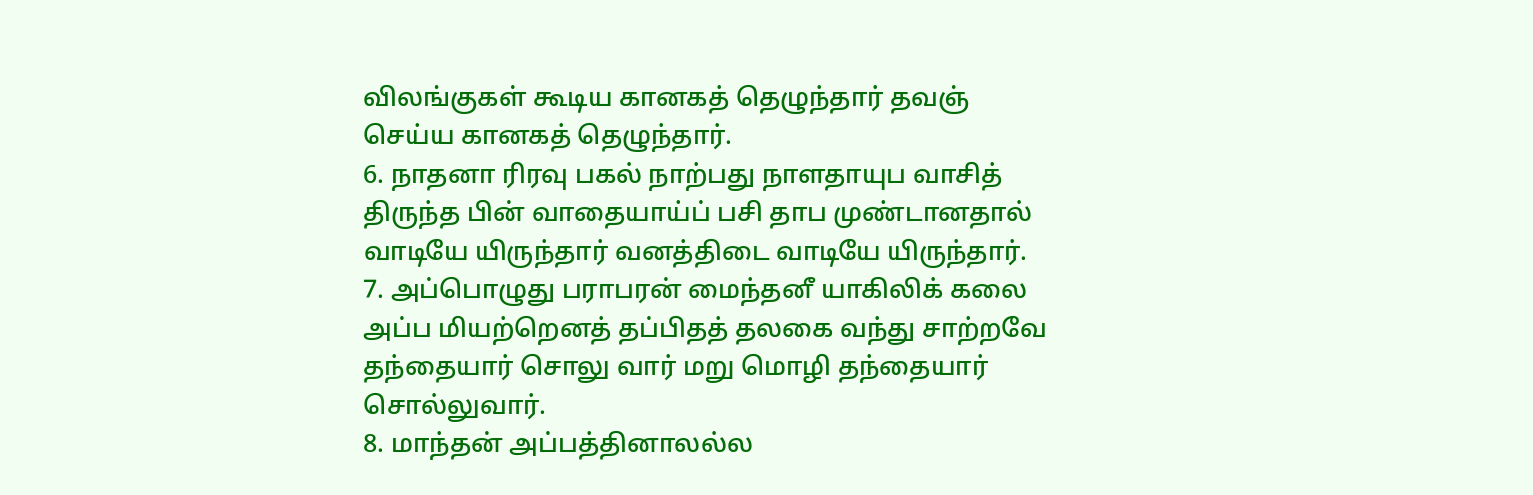விலங்குகள் கூடிய கானகத் தெழுந்தார் தவஞ் செய்ய கானகத் தெழுந்தார்.
6. நாதனா ரிரவு பகல் நாற்பது நாளதாயுப வாசித் திருந்த பின் வாதையாய்ப் பசி தாப முண்டானதால் வாடியே யிருந்தார் வனத்திடை வாடியே யிருந்தார்.
7. அப்பொழுது பராபரன் மைந்தனீ யாகிலிக் கலை அப்ப மியற்றெனத் தப்பிதத் தலகை வந்து சாற்றவே தந்தையார் சொலு வார் மறு மொழி தந்தையார் சொல்லுவார்.
8. மாந்தன் அப்பத்தினாலல்ல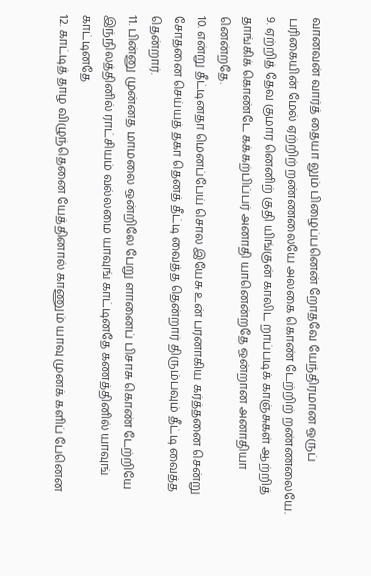வானவன் வார்த் தையா லும் பிழைப்பனென் றோதவே யேந்திரமான ஒருப் பரிகையின் மேல் ஏற்றிற் றண்ணலையே அலகை கொண் டேற்றிற் றண்ணலையே.
9. ஏற்றித் தேவ குமார னெனிற் குதி யிங்குன் காலிட றாப்படிக் காஞ்சுகள் ஆற்றித் தாங்கிக் கொண்டே கக்கற்பிப்பர் அனாதி யானென்றதே ஒன்றான அனாதியா னென்றதே.
10. என்று தீட்டினதா மெனப்பேய் சொல இயேசு உன் பரனாகிய கர்த்தனை சென்று சோதனை செய்யத் தகா தெனத் தீட்டி வைத்த தென்றார் திரும்பவும் தீட்டி வைத்த தென்றார்.
11. பின்னு முன்னத மாமலை ஒன்றிலே பேறு ளானைப் பிசாசு கொண் டேற்றியே இந்நிலத்தினில் ராட்சியம் வல்லமை யாவுங் காட்டினதே கணத்தினில் யாவுங் காட்டினதே
12. காட்டித் தாழ விழுந்தெனை யேத்தினால் காணும் யாவு முனக் களிப் பேனென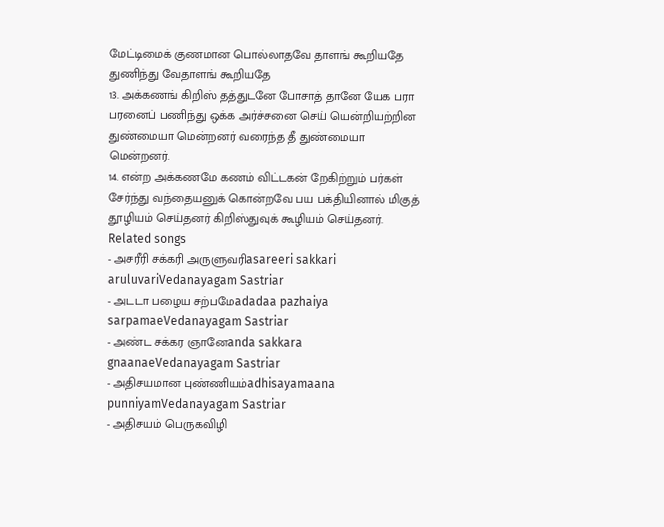மேட்டிமைக் குணமான பொல்லாதவே தாளங் கூறியதே துணிந்து வேதாளங் கூறியதே
13. அக்கணங் கிறிஸ் தத்துடனே போசாத் தானே யேக பரா பரனைப் பணிந்து ஒக்க அர்ச்சனை செய் யென்றியற்றின துண்மையா மென்றனர் வரைந்த தீ துண்மையா மென்றனர்.
14. என்ற அக்கணமே கணம் விட்டகன் றேகிற்றும் பர்கள் சேர்ந்து வந்தையனுக் கொன்றவே பய பக்தியினால் மிகுத் தூழியம் செய்தனர் கிறிஸ்துவுக் கூழியம் செய்தனர்.
Related songs
- அசரீரி சக்கரி அருளுவரிasareeri sakkari aruluvariVedanayagam Sastriar
- அடடா பழைய சற்பமேadadaa pazhaiya sarpamaeVedanayagam Sastriar
- அண்ட சக்கர ஞானேanda sakkara gnaanaeVedanayagam Sastriar
- அதிசயமான புண்ணியம்adhisayamaana punniyamVedanayagam Sastriar
- அதிசயம் பெருகவிழி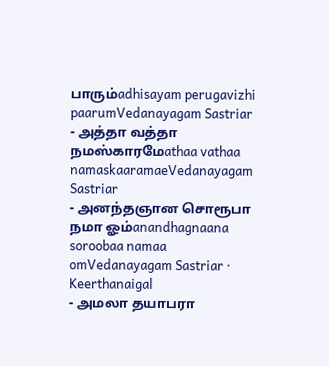பாரும்adhisayam perugavizhi paarumVedanayagam Sastriar
- அத்தா வத்தா நமஸ்காரமேathaa vathaa namaskaaramaeVedanayagam Sastriar
- அனந்தஞான சொரூபா நமா ஓம்anandhagnaana soroobaa namaa omVedanayagam Sastriar · Keerthanaigal
- அமலா தயாபரா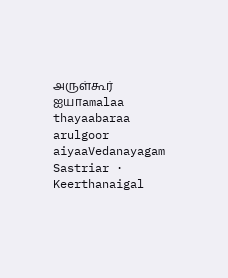அருள்கூர் ஐயாamalaa thayaabaraa arulgoor aiyaaVedanayagam Sastriar · Keerthanaigal